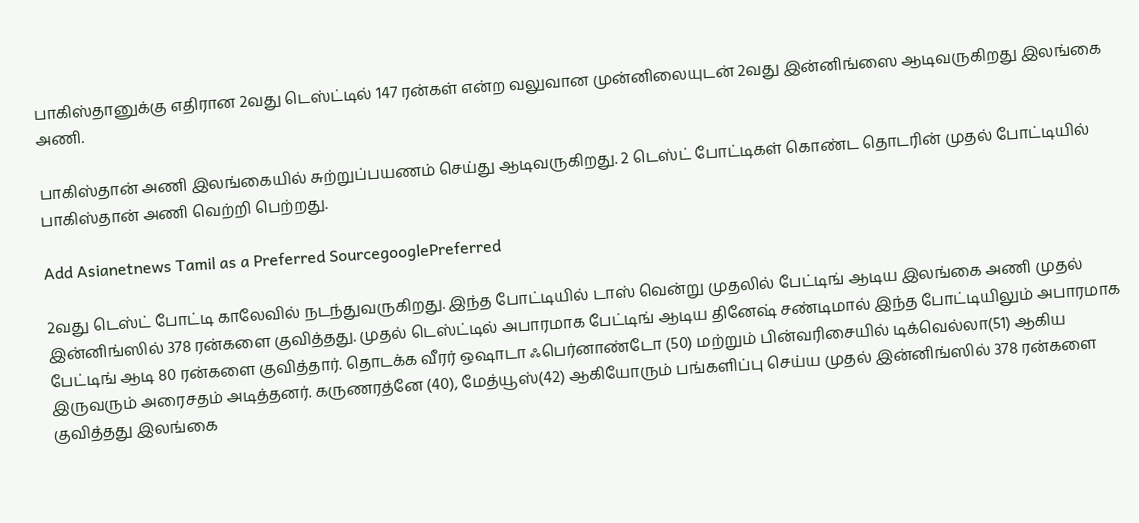பாகிஸ்தானுக்கு எதிரான 2வது டெஸ்ட்டில் 147 ரன்கள் என்ற வலுவான முன்னிலையுடன் 2வது இன்னிங்ஸை ஆடிவருகிறது இலங்கை அணி.

பாகிஸ்தான் அணி இலங்கையில் சுற்றுப்பயணம் செய்து ஆடிவருகிறது. 2 டெஸ்ட் போட்டிகள் கொண்ட தொடரின் முதல் போட்டியில் பாகிஸ்தான் அணி வெற்றி பெற்றது.

Add Asianetnews Tamil as a Preferred SourcegooglePreferred

2வது டெஸ்ட் போட்டி காலேவில் நடந்துவருகிறது. இந்த போட்டியில் டாஸ் வென்று முதலில் பேட்டிங் ஆடிய இலங்கை அணி முதல் இன்னிங்ஸில் 378 ரன்களை குவித்தது. முதல் டெஸ்ட்டில் அபாரமாக பேட்டிங் ஆடிய தினேஷ் சண்டிமால் இந்த போட்டியிலும் அபாரமாக பேட்டிங் ஆடி 80 ரன்களை குவித்தார். தொடக்க வீரர் ஒஷாடா ஃபெர்னாண்டோ (50) மற்றும் பின்வரிசையில் டிக்வெல்லா(51) ஆகிய இருவரும் அரைசதம் அடித்தனர். கருணரத்னே (40), மேத்யூஸ்(42) ஆகியோரும் பங்களிப்பு செய்ய முதல் இன்னிங்ஸில் 378 ரன்களை குவித்தது இலங்கை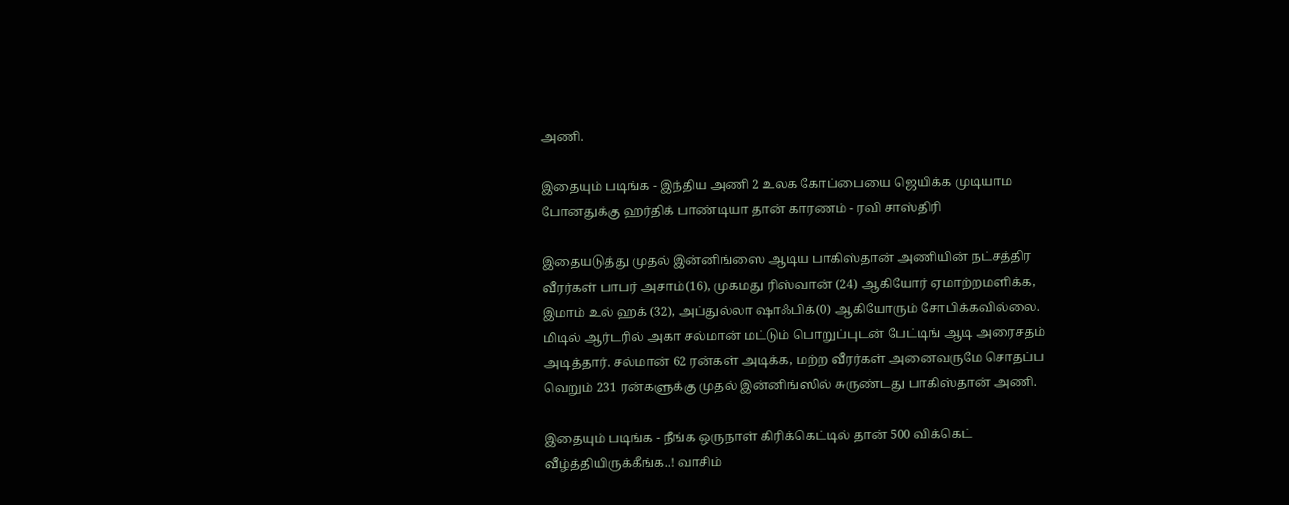அணி.

இதையும் படிங்க - இந்திய அணி 2 உலக கோப்பையை ஜெயிக்க முடியாம போனதுக்கு ஹர்திக் பாண்டியா தான் காரணம் - ரவி சாஸ்திரி

இதையடுத்து முதல் இன்னிங்ஸை ஆடிய பாகிஸ்தான் அணியின் நட்சத்திர வீரர்கள் பாபர் அசாம்(16), முகமது ரிஸ்வான் (24) ஆகியோர் ஏமாற்றமளிக்க, இமாம் உல் ஹக் (32), அப்துல்லா ஷாஃபிக்(0) ஆகியோரும் சோபிக்கவில்லை. மிடில் ஆர்டரில் அகா சல்மான் மட்டும் பொறுப்புடன் பேட்டிங் ஆடி அரைசதம் அடித்தார். சல்மான் 62 ரன்கள் அடிக்க, மற்ற வீரர்கள் அனைவருமே சொதப்ப வெறும் 231 ரன்களுக்கு முதல் இன்னிங்ஸில் சுருண்டது பாகிஸ்தான் அணி.

இதையும் படிங்க - நீங்க ஒருநாள் கிரிக்கெட்டில் தான் 500 விக்கெட் வீழ்த்தியிருக்கீங்க..! வாசிம்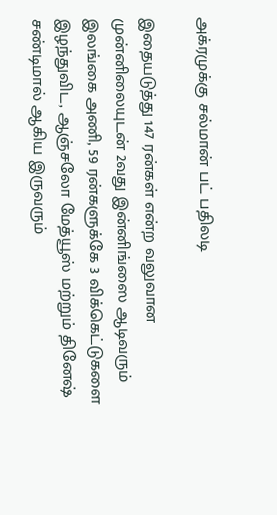அக்ரமுக்கு சல்மான் பட் பதிலடி

இதையடுத்து 147 ரன்கள் என்ற வலுவான முன்னிலையுடன் 2வது இன்னிங்ஸை ஆடிவரும் இலங்கை அணி, 59 ரன்களுக்கே 3 விக்கெட்டுகளை இழந்துவிட, ஆஞ்சலோ மேத்யூஸ் மற்றும் தினேஷ் சண்டிமால் ஆகிய இருவரும்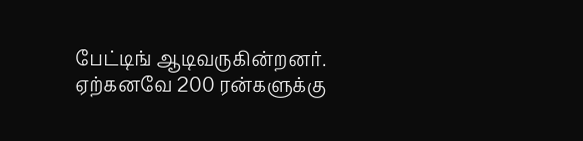பேட்டிங் ஆடிவருகின்றனர். ஏற்கனவே 200 ரன்களுக்கு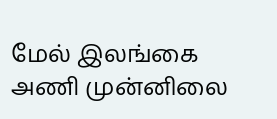மேல் இலங்கை அணி முன்னிலை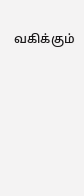வகிக்கும்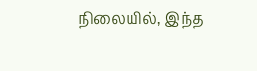நிலையில், இந்த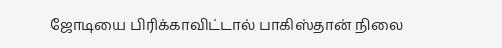ஜோடியை பிரிக்காவிட்டால் பாகிஸ்தான் நிலை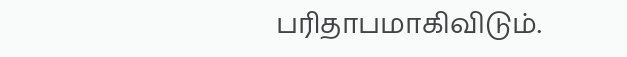பரிதாபமாகிவிடும்.